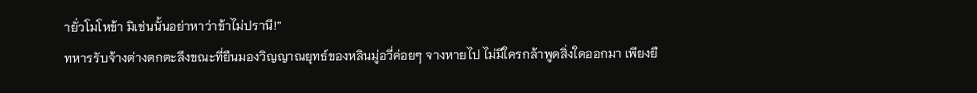ายั่วโมโหข้า มิเช่นนั้นอย่าหาว่าข้าไม่ปรานี!”
ทหารรับจ้างต่างตกตะลึงขณะที่ยืนมองวิญญาณยุทธ์ของหลินมู่อวี่ค่อยๆ จางหายไป ไม่มีใครกล้าพูดสิ่งใดออกมา เพียงยื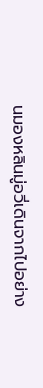นมองหลินมู่อวี่เดินจากไปอย่าง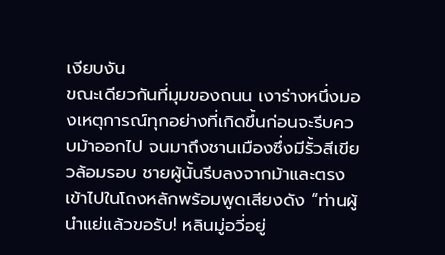เงียบงัน
ขณะเดียวกันที่มุมของถนน เงาร่างหนึ่งมองเหตุการณ์ทุกอย่างที่เกิดขึ้นก่อนจะรีบควบม้าออกไป จนมาถึงชานเมืองซึ่งมีรั้วสีเขียวล้อมรอบ ชายผู้นั้นรีบลงจากม้าและตรงเข้าไปในโถงหลักพร้อมพูดเสียงดัง “ท่านผู้นำแย่แล้วขอรับ! หลินมู่อวี่อยู่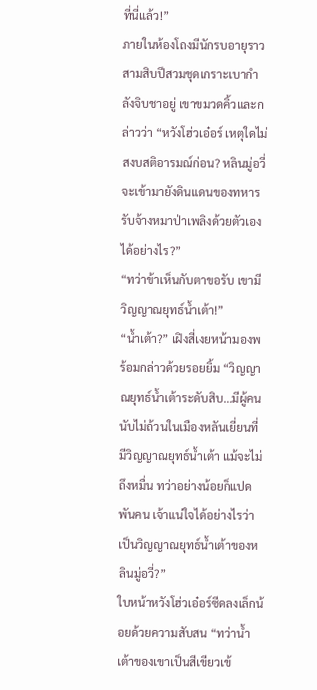ที่นี่แล้ว!”
ภายในห้องโถงมีนักรบอายุราวสามสิบปีสวมชุดเกราะเบากำลังจิบชาอยู่ เขาขมวดคิ้วและกล่าวว่า “หวังโฮ่วเอ๋อร์ เหตุใดไม่สงบสติอารมณ์ก่อน? หลินมู่อวี่จะเข้ามายังดินแดนของทหารรับจ้างหมาป่าเพลิงด้วยตัวเองได้อย่างไร?”
“ทว่าข้าเห็นกับตาขอรับ เขามีวิญญาณยุทธ์น้ำเต้า!”
“น้ำเต้า?” เฝิงสี่เงยหน้ามองพร้อมกล่าวด้วยรอยยิ้ม “วิญญาณยุทธ์น้ำเต้าระดับสิบ…มีผู้คนนับไม่ถ้วนในเมืองหลันเยี่ยนที่มีวิญญาณยุทธ์น้ำเต้า แม้จะไม่ถึงหมื่น ทว่าอย่างน้อยก็แปดพันคน เจ้าแน่ใจได้อย่างไรว่าเป็นวิญญาณยุทธ์น้ำเต้าของหลินมู่อวี่?”
ใบหน้าหวังโฮ่วเอ๋อร์ซีดลงเล็กน้อยด้วยความสับสน “ทว่าน้ำเต้าของเขาเป็นสีเขียวเข้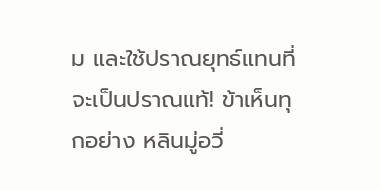ม และใช้ปราณยุทธ์แทนที่จะเป็นปราณแท้! ข้าเห็นทุกอย่าง หลินมู่อวี่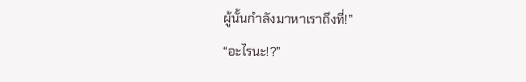ผู้นั้นกำลังมาหาเราถึงที่!”
“อะไรนะ!?”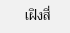เฝิงสี่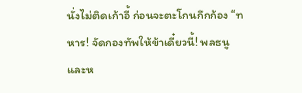นั่งไม่ติดเก้าอี้ ก่อนจะตะโกนกึกก้อง “ทหาร! จัดกองทัพให้ข้าเดี๋ยวนี้! พลธนูและห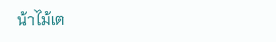น้าไม้เต